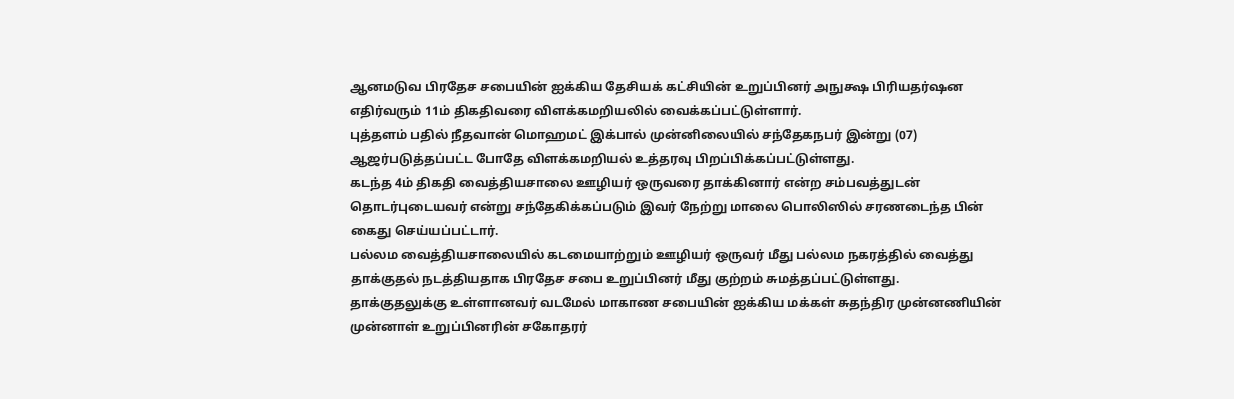ஆனமடுவ பிரதேச சபையின் ஐக்கிய தேசியக் கட்சியின் உறுப்பினர் அநுக்ஷ பிரியதர்ஷன எதிர்வரும் 11ம் திகதிவரை விளக்கமறியலில் வைக்கப்பட்டுள்ளார்.
புத்தளம் பதில் நீதவான் மொஹமட் இக்பால் முன்னிலையில் சந்தேகநபர் இன்று (07) ஆஜர்படுத்தப்பட்ட போதே விளக்கமறியல் உத்தரவு பிறப்பிக்கப்பட்டுள்ளது.
கடந்த 4ம் திகதி வைத்தியசாலை ஊழியர் ஒருவரை தாக்கினார் என்ற சம்பவத்துடன் தொடர்புடையவர் என்று சந்தேகிக்கப்படும் இவர் நேற்று மாலை பொலிஸில் சரணடைந்த பின் கைது செய்யப்பட்டார்.
பல்லம வைத்தியசாலையில் கடமையாற்றும் ஊழியர் ஒருவர் மீது பல்லம நகரத்தில் வைத்து தாக்குதல் நடத்தியதாக பிரதேச சபை உறுப்பினர் மீது குற்றம் சுமத்தப்பட்டுள்ளது.
தாக்குதலுக்கு உள்ளானவர் வடமேல் மாகாண சபையின் ஐக்கிய மக்கள் சுதந்திர முன்னணியின் முன்னாள் உறுப்பினரின் சகோதரர்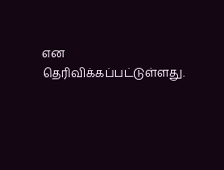என தெரிவிக்கப்பட்டுள்ளது.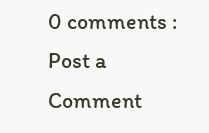0 comments :
Post a Comment